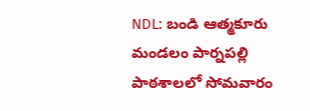NDL: బండి ఆత్మకూరు మండలం పార్నపల్లి పాఠశాలలో సోమవారం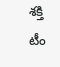శక్తి టీం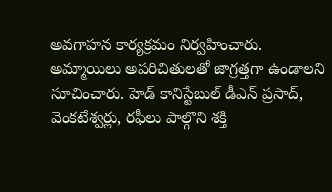అవగాహన కార్యక్రమం నిర్వహించారు. అమ్మాయిలు అపరిచితులతో జాగ్రత్తగా ఉండాలని సూచించారు. హెడ్ కానిస్టేబుల్ డీఎన్ ప్రసాద్, వెంకటేశ్వర్లు, రఫీలు పాల్గొని శక్తి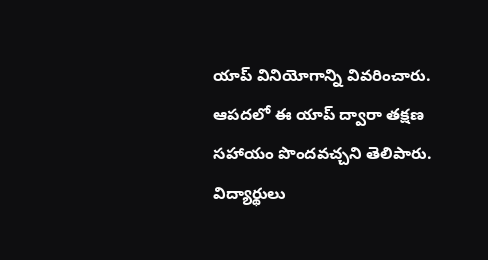యాప్ వినియోగాన్ని వివరించారు. ఆపదలో ఈ యాప్ ద్వారా తక్షణ సహాయం పొందవచ్చని తెలిపారు. విద్యార్థులు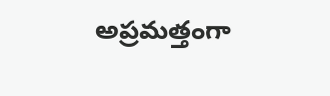అప్రమత్తంగా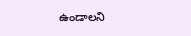ఉండాలని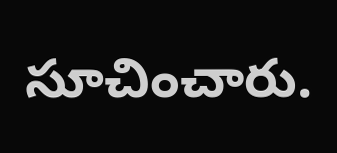సూచించారు.